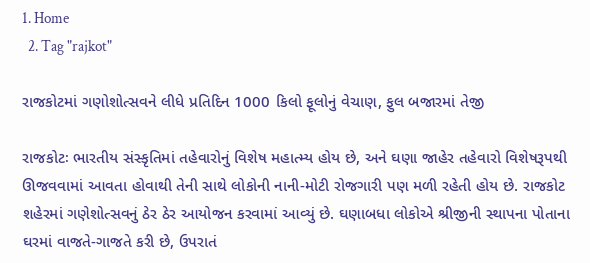1. Home
  2. Tag "rajkot"

રાજકોટમાં ગણોશોત્સવને લીધે પ્રતિદિન 1000 કિલો ફૂલોનું વેચાણ, ફુલ બજારમાં તેજી

રાજકોટઃ ભારતીય સંસ્કૃતિમાં તહેવારોનું વિશેષ મહાત્મ્ય હોય છે, અને ઘણા જાહેર તહેવારો વિશેષરૂપથી ઊજવવામાં આવતા હોવાથી તેની સાથે લોકોની નાની-મોટી રોજગારી પણ મળી રહેતી હોય છે. રાજકોટ શહેરમાં ગણેશોત્સવનું ઠેર ઠેર આયોજન કરવામાં આવ્યું છે. ઘણાબધા લોકોએ શ્રીજીની સ્થાપના પોતાના ઘરમાં વાજતે-ગાજતે કરી છે, ઉપરાતં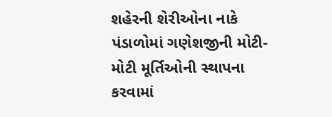શહેરની શેરીઓના નાકે પંડાળોમાં ગણેશજીની મોટી-મોટી મૂર્તિઓની સ્થાપના કરવામાં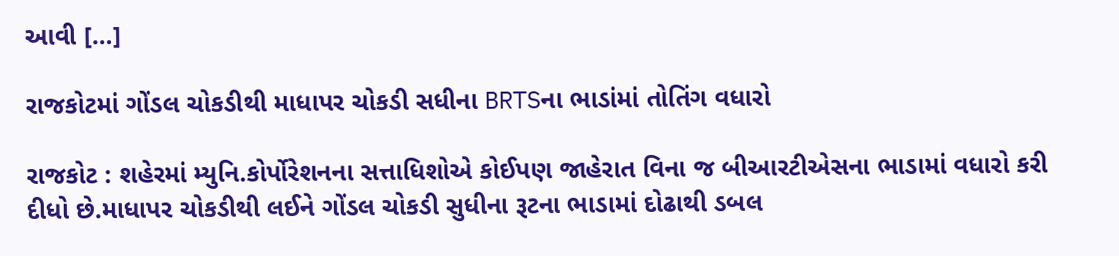આવી […]

રાજકોટમાં ગોંડલ ચોકડીથી માધાપર ચોકડી સધીના BRTSના ભાડાંમાં તોતિંગ વધારો

રાજકોટ : શહેરમાં મ્યુનિ.કોર્પોરેશનના સત્તાધિશોએ કોઈપણ જાહેરાત વિના જ બીઆરટીએસના ભાડામાં વધારો કરી દીધો છે.માધાપર ચોકડીથી લઈને ગોંડલ ચોકડી સુધીના રૂટના ભાડામાં દોઢાથી ડબલ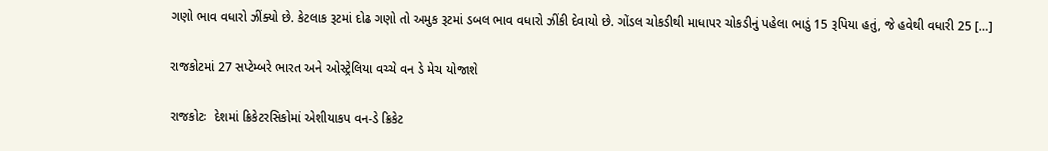ગણો ભાવ વધારો ઝીંક્યો છે. કેટલાક રૂટમાં દોઢ ગણો તો અમુક રૂટમાં ડબલ ભાવ વધારો ઝીંકી દેવાયો છે. ગોંડલ ચોકડીથી માધાપર ચોકડીનું પહેલા ભાડું 15 રૂપિયા હતું, જે હવેથી વધારી 25 […]

રાજકોટમાં 27 સપ્ટેમ્બરે ભારત અને ઓસ્ટ્રેલિયા વચ્ચે વન ડે મેચ યોજાશે

રાજકોટઃ  દેશમાં ક્રિકેટરસિકોમાં એશીયાકપ વન-ડે ક્રિકેટ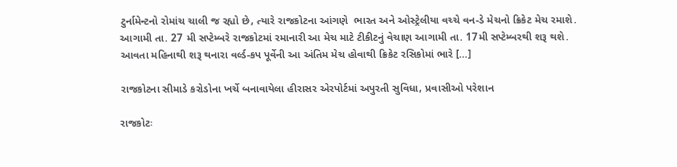ટુર્નામેન્ટનો રોમાંચ ચાલી જ રહ્યો છે, ત્યારે રાજકોટના આંગણે  ભારત અને ઓસ્ટ્રેલીયા વચ્ચે વન-ડે મેચનો ક્રિકેટ મેચ રમાશે. આગામી તા. 27 મી સપ્ટેમ્બરે રાજકોટમાં રમાનારી આ મેચ માટે ટીકીટનું વેચાણ આગામી તા. 17મી સપ્ટેમ્બરથી શરૂ થશે. આવતા મહિનાથી શરૂ થનારા વર્લ્ડ-કપ પૂર્વેની આ અંતિમ મેચ હોવાથી ક્રિકેટ રસિકોમાં ભારે […]

રાજકોટના સીમાડે કરોડોના ખર્ચે બનાવાયેલા હીરાસર એરપોર્ટમાં અપુરતી સુવિધા, પ્રવાસીઓ પરેશાન

રાજકોટઃ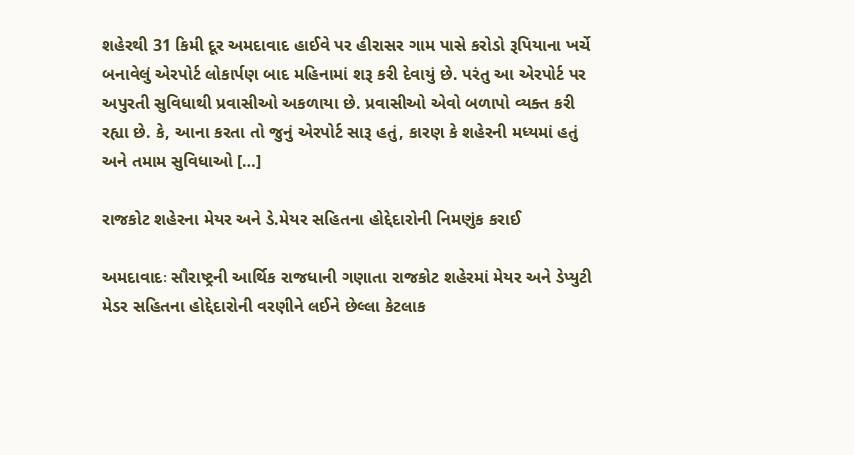શહેરથી 31 કિમી દૂર અમદાવાદ હાઈવે પર હીરાસર ગામ પાસે કરોડો રૂપિયાના ખર્ચે બનાવેલું એરપોર્ટ લોકાર્પણ બાદ મહિનામાં શરૂ કરી દેવાયું છે. પરંતુ આ એરપોર્ટ પર અપુરતી સુવિધાથી પ્રવાસીઓ અકળાયા છે. પ્રવાસીઓ એવો બળાપો વ્યક્ત કરી રહ્યા છે. કે, આના કરતા તો જુનું એરપોર્ટ સારૂ હતું, કારણ કે શહેરની મધ્યમાં હતું અને તમામ સુવિધાઓ […]

રાજકોટ શહેરના મેયર અને ડે.મેયર સહિતના હોદ્દેદારોની નિમણુંક કરાઈ

અમદાવાદઃ સૌરાષ્ટ્રની આર્થિક રાજધાની ગણાતા રાજકોટ શહેરમાં મેયર અને ડેપ્યુટી મેડર સહિતના હોદ્દેદારોની વરણીને લઈને છેલ્લા કેટલાક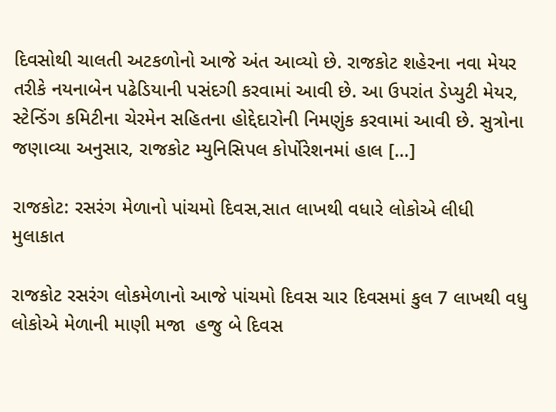દિવસોથી ચાલતી અટકળોનો આજે અંત આવ્યો છે. રાજકોટ શહેરના નવા મેયર તરીકે નયનાબેન પઢેડિયાની પસંદગી કરવામાં આવી છે. આ ઉપરાંત ડેપ્યુટી મેયર, સ્ટેન્ડિંગ કમિટીના ચેરમેન સહિતના હોદ્દેદારોની નિમણુંક કરવામાં આવી છે. સુત્રોના જણાવ્યા અનુસાર, રાજકોટ મ્યુનિસિપલ કોર્પોરેશનમાં હાલ […]

રાજકોટ: રસરંગ મેળાનો પાંચમો દિવસ,સાત લાખથી વધારે લોકોએ લીધી મુલાકાત

રાજકોટ રસરંગ લોકમેળાનો આજે પાંચમો દિવસ ચાર દિવસમાં કુલ 7 લાખથી વધુ લોકોએ મેળાની માણી મજા  હજુ બે દિવસ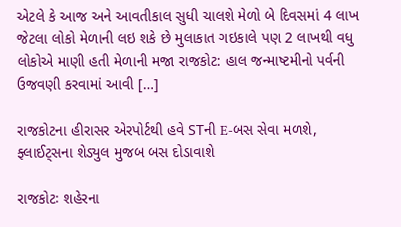એટલે કે આજ અને આવતીકાલ સુધી ચાલશે મેળો બે દિવસમાં 4 લાખ જેટલા લોકો મેળાની લઇ શકે છે મુલાકાત ગઇકાલે પણ 2 લાખથી વધુ લોકોએ માણી હતી મેળાની મજા રાજકોટ: હાલ જન્માષ્ટમીનો પર્વની ઉજવણી કરવામાં આવી […]

રાજકોટના હીરાસર એરપોર્ટથી હવે STની E-બસ સેવા મળશે, ફ્લાઈટ્સના શેડ્યુલ મુજબ બસ દોડાવાશે

રાજકોટઃ શહેરના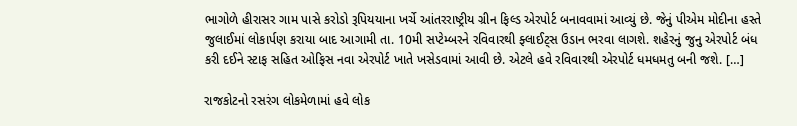ભાગોળે હીરાસર ગામ પાસે કરોડો રૂપિયયાના ખર્ચે આંતરરાષ્ટ્રીય ગ્રીન ફિલ્ડ એરપોર્ટ બનાવવામાં આવ્યું છે. જેનું પીએમ મોદીના હસ્તે જુલાઈમાં લોકાર્પણ કરાયા બાદ આગામી તા. 10મી સપ્ટેમ્બરને રવિવારથી ફ્લાઈટ્સ ઉડાન ભરવા લાગશે. શહેરનું જુનુ એરપોર્ટ બંધ કરી દઈને સ્ટાફ સહિત ઓફિસ નવા એરપોર્ટ ખાતે ખસેડવામાં આવી છે. એટલે હવે રવિવારથી એરપોર્ટ ધમધમતુ બની જશે. […]

રાજકોટનો રસરંગ લોકમેળામાં હવે લોક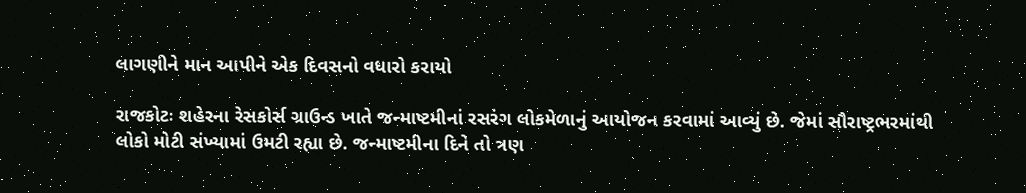લાગણીને માન આપીને એક દિવસનો વધારો કરાયો

રાજકોટઃ શહેરના રેસકોર્સ ગ્રાઉન્ડ ખાતે જન્માષ્ટમીનાં રસરંગ લોકમેળાનું આયોજન કરવામાં આવ્યું છે. જેમાં સૌરાષ્ટ્રભરમાંથી લોકો મોટી સંખ્યામાં ઉમટી રહ્યા છે. જન્માષ્ટમીના દિને તો ત્રણ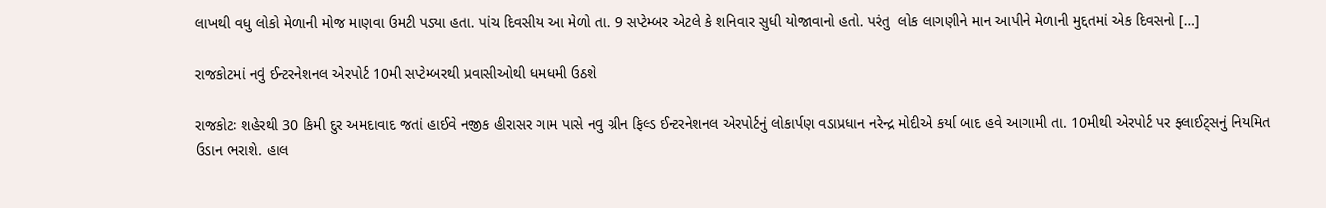લાખથી વધુ લોકો મેળાની મોજ માણવા ઉમટી પડ્યા હતા. પાંચ દિવસીય આ મેળો તા. 9 સપ્ટેમ્બર એટલે કે શનિવાર સુધી યોજાવાનો હતો. પરંતુ  લોક લાગણીને માન આપીને મેળાની મુદ્દતમાં એક દિવસનો […]

રાજકોટમાં નવું ઈન્ટરનેશનલ એરપોર્ટ 10મી સપ્ટેમ્બરથી પ્રવાસીઓથી ધમધમી ઉઠશે

રાજકોટઃ શહેરથી 30 કિમી દુર અમદાવાદ જતાં હાઈવે નજીક હીરાસર ગામ પાસે નવુ ગ્રીન ફિલ્ડ ઈન્ટરનેશનલ એરપોર્ટનું લોકાર્પણ વડાપ્રધાન નરેન્દ્ર મોદીએ કર્યા બાદ હવે આગામી તા. 10મીથી એરપોર્ટ પર ફ્લાઈટ્સનું નિયમિત ઉડાન ભરાશે. હાલ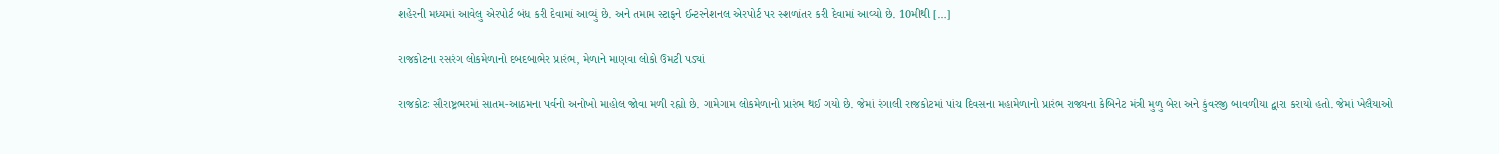શહેરની મધ્યમાં આવેલુ એરપોર્ટ બંધ કરી દેવામાં આવ્યું છે. અને તમામ સ્ટાફને ઈન્ટરનેશનલ એરપોર્ટ પર સ્શળાંતર કરી દેવામાં આવ્યો છે. 10મીથી […]

રાજકોટના રસરંગ લોકમેળાનો દબદબાભેર પ્રારંભ, મેળાને માણવા લોકો ઉમટી પડ્યાં

રાજકોટઃ સૌરાષ્ટ્રભરમાં સાતમ-આઠમના પર્વનો અનોખો માહોલ જોવા મળી રહ્યો છે. ગામેગામ લોકમેળાનો પ્રારંભ થઈ ગયો છે. જેમાં રંગાલી રાજકોટમાં પાંચ દિવસના મહામેળાનો પ્રારંભ રાજ્યના કેબિનેટ મંત્રી મુળુ બેરા અને કુંવરજી બાવળીયા દ્વારા કરાયો હતો. જેમાં ખેલૈયાઓ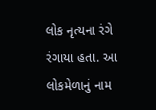લોક નૃત્યના રંગે રંગાયા હતા. આ લોકમેળાનું નામ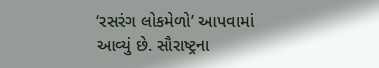‘રસરંગ લોકમેળો’ આપવામાં આવ્યું છે. સૌરાષ્ટ્રના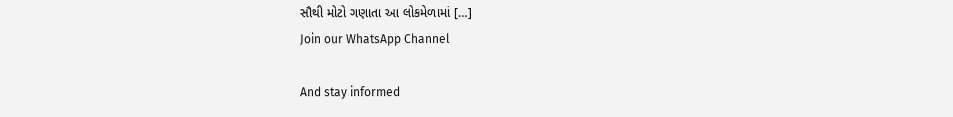સૌથી મોટો ગણાતા આ લોકમેળામાં […]
Join our WhatsApp Channel

And stay informed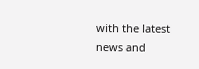with the latest news and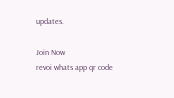updates.

Join Now
revoi whats app qr code